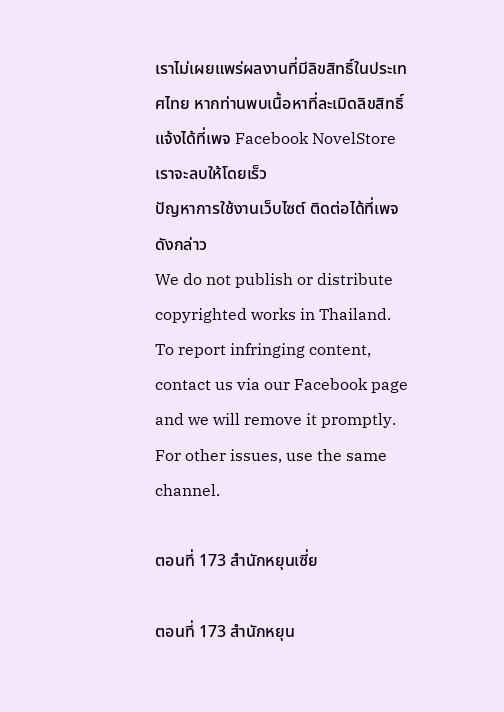เราไม่เผยแพร่ผลงานที่มีลิขสิทธิ์ในประเทศไทย หากท่านพบเนื้อหาที่ละเมิดลิขสิทธิ์ แจ้งได้ที่เพจ Facebook NovelStore เราจะลบให้โดยเร็ว
ปัญหาการใช้งานเว็บไซต์ ติดต่อได้ที่เพจดังกล่าว
We do not publish or distribute copyrighted works in Thailand. To report infringing content, contact us via our Facebook page and we will remove it promptly. For other issues, use the same channel.

ตอนที่ 173 สำนักหยุนเซี่ย

ตอนที่ 173 สำนักหยุน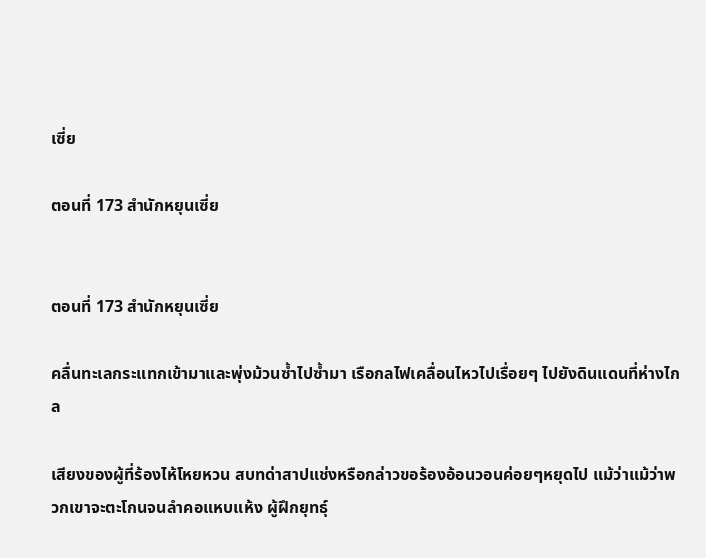เซี่ย

ตอนที่ 173 สำนักหยุนเซี่ย


ตอนที่ 173 สำนักหยุนเซี่ย

คลื่นทะเลกระแทกเข้ามาและพุ่งม้วนซ้ำไปซ้ำมา เรือกลไฟเคลื่อนไหวไปเรื่อยๆ ไปยังดินแดนที่ห่างไกล

เสียงของผู้ที่ร้องไห้โหยหวน สบทด่าสาปแช่งหรือกล่าวขอร้องอ้อนวอนค่อยๆหยุดไป แม้ว่าแม้ว่าพวกเขาจะตะโกนจนลำคอแหบแห้ง ผู้ฝึกยุทธุ์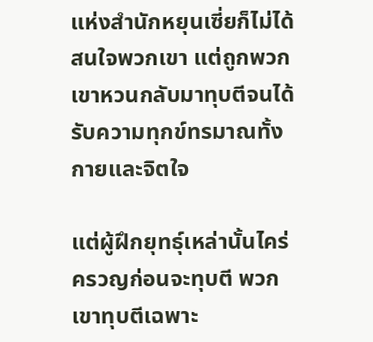แห่งสำนักหยุนเซี่ยก็ไม่ได้สนใจพวกเขา แต่ถูกพวกเขาหวนกลับมาทุบตีจนได้รับความทุกข์ทรมาณทั้งกายและจิตใจ

แต่ผู้ฝึกยุทธุ์เหล่านั้นไคร่ครวญก่อนจะทุบตี พวกเขาทุบตีเฉพาะ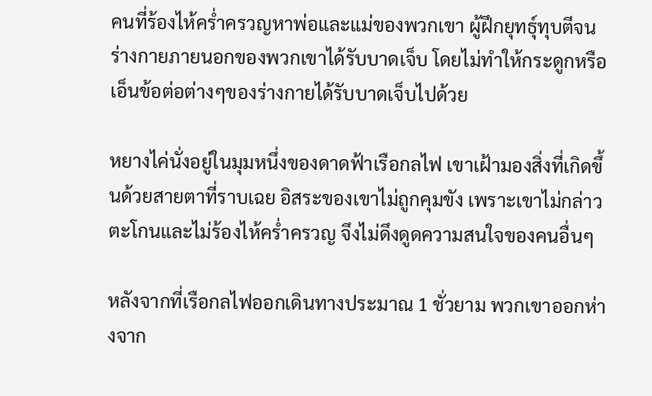คนที่ร้องไห้คร่ำครวญหาพ่อและแม่ของพวกเขา ผู้ฝึกยุทธุ์ทุบตีจนร่างกายภายนอกของพวกเขาได้รับบาดเจ็บ โดยไม่ทำให้กระดูกหรือเอ็นข้อต่อต่างๆของร่างกายได้รับบาดเจ็บไปด้วย

หยางไค่นั่งอยู่ในมุมหนึ่งของดาดฟ้าเรือกลไฟ เขาเฝ้ามองสิ่งที่เกิดขึ้นด้วยสายตาที่ราบเฉย อิสระของเขาไม่ถูกคุมขัง เพราะเขาไม่กล่าวตะโกนและไม่ร้องไห้คร่ำครวญ จึงไม่ดึงดูดความสนใจของคนอื่นๆ

หลังจากที่เรือกลไฟออกเดินทางประมาณ 1 ชั่วยาม พวกเขาออกห่างจาก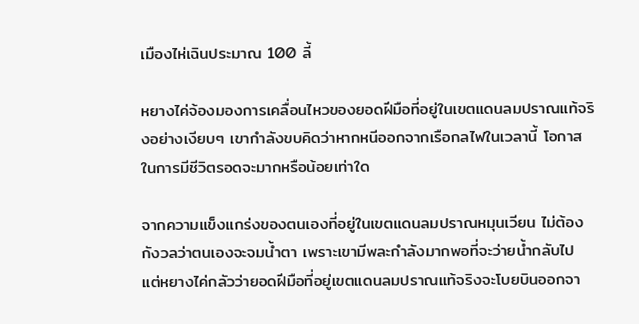เมืองไห่เฉินประมาณ 100 ลี้

หยางไค่จ้องมองการเคลื่อนไหวของยอดฝีมือที่อยู่ในเขตแดนลมปราณแท้จริงอย่างเงียบๆ เขากำลังขบคิดว่าหากหนีออกจากเรือกลไฟในเวลานี้ โอกาสในการมีชีวิตรอดจะมากหรือน้อยเท่าใด

จากความแข็งแกร่งของตนเองที่อยู่ในเขตแดนลมปราณหมุนเวียน ไม่ต้องกังวลว่าตนเองจะจมน้ำตา เพราะเขามีพละกำลังมากพอที่จะว่ายน้ำกลับไป แต่หยางไค่กลัวว่ายอดฝีมือที่อยู่เขตแดนลมปราณแท้จริงจะโบยบินออกจา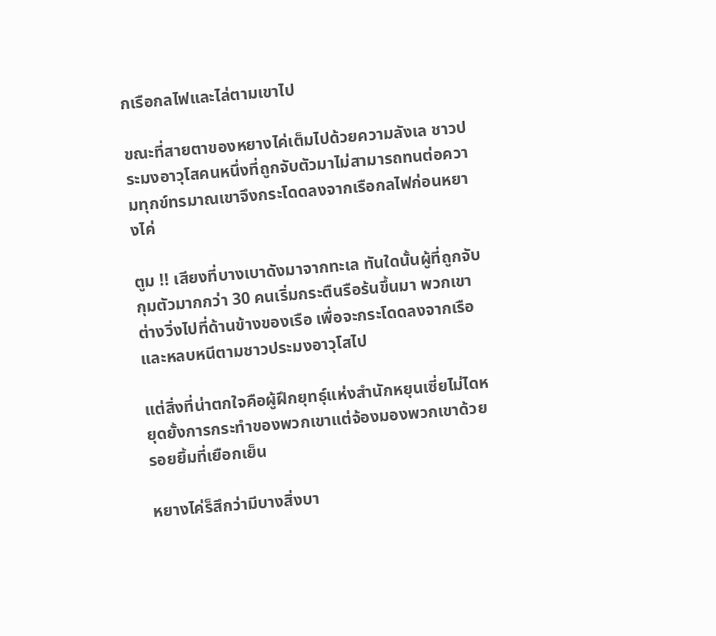กเรือกลไฟและไล่ตามเขาไป

ขณะที่สายตาของหยางไค่เต็มไปด้วยความลังเล ชาวประมงอาวุโสคนหนึ่งที่ถูกจับตัวมาไม่สามารถทนต่อความทุกข์ทรมาณเขาจึงกระโดดลงจากเรือกลไฟก่อนหยางไค่

ตูม !! เสียงที่บางเบาดังมาจากทะเล ทันใดนั้นผู้ที่ถูกจับกุมตัวมากกว่า 30 คนเริ่มกระตืนรือร้นขึ้นมา พวกเขาต่างวิ่งไปที่ด้านข้างของเรือ เพื่อจะกระโดดลงจากเรือและหลบหนีตามชาวประมงอาวุโสไป

แต่สิ่งที่น่าตกใจคือผู้ฝึกยุทธุ์แห่งสำนักหยุนเซี่ยไม่ไดหยุดยั้งการกระทำของพวกเขาแต่จ้องมองพวกเขาด้วยรอยยิ้มที่เยือกเย็น

หยางไค่ร็สึกว่ามีบางสิ่งบา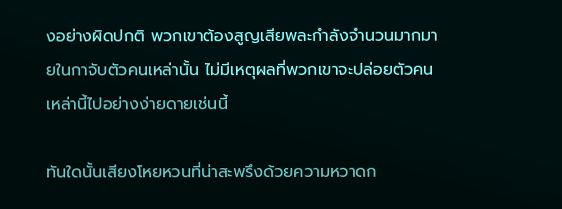งอย่างผิดปกติ พวกเขาต้องสูญเสียพละกำลังจำนวนมากมายในกาจับตัวคนเหล่านั้น ไม่มีเหตุผลที่พวกเขาจะปล่อยตัวคนเหล่านี้ไปอย่างง่ายดายเช่นนี้

ทันใดนั้นเสียงโหยหวนที่น่าสะพรึงด้วยความหวาดก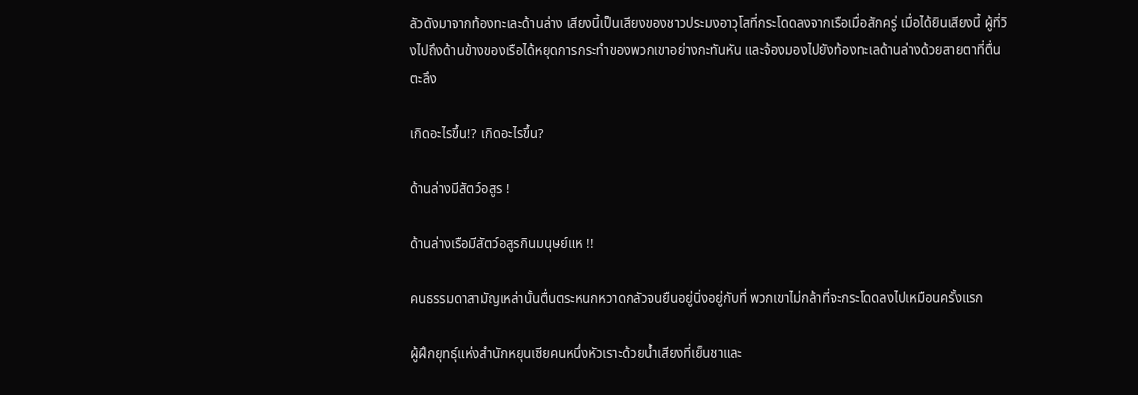ลัวดังมาจากท้องทะเละด้านล่าง เสียงนี้เป็นเสียงของชาวประมงอาวุโสที่กระโดดลงจากเรือเมื่อสักครู่ เมื่อได้ยินเสียงนี้ ผู้ที่วิงไปถึงด้านข้างของเรือได้หยุดการกระทำของพวกเขาอย่างกะทันหัน และจ้องมองไปยังท้องทะเลด้านล่างด้วยสายตาที่ตื่นตะลึง

เกิดอะไรขึ้น!? เกิดอะไรขึ้น?

ด้านล่างมีสัตว์อสูร !

ด้านล่างเรือมีสัตว์อสูรกินมนุษย์แห !!

คนธรรมดาสามัญเหล่านั้นตื่นตระหนกหวาดกลัวจนยืนอยู่นิ่งอยู่กับที่ พวกเขาไม่กล้าที่จะกระโดดลงไปเหมือนครั้งแรก

ผู้ฝึกยุทธุ์แห่งสำนักหยุนเซียคนหนึ่งหัวเราะด้วยน้ำเสียงที่เย็นชาและ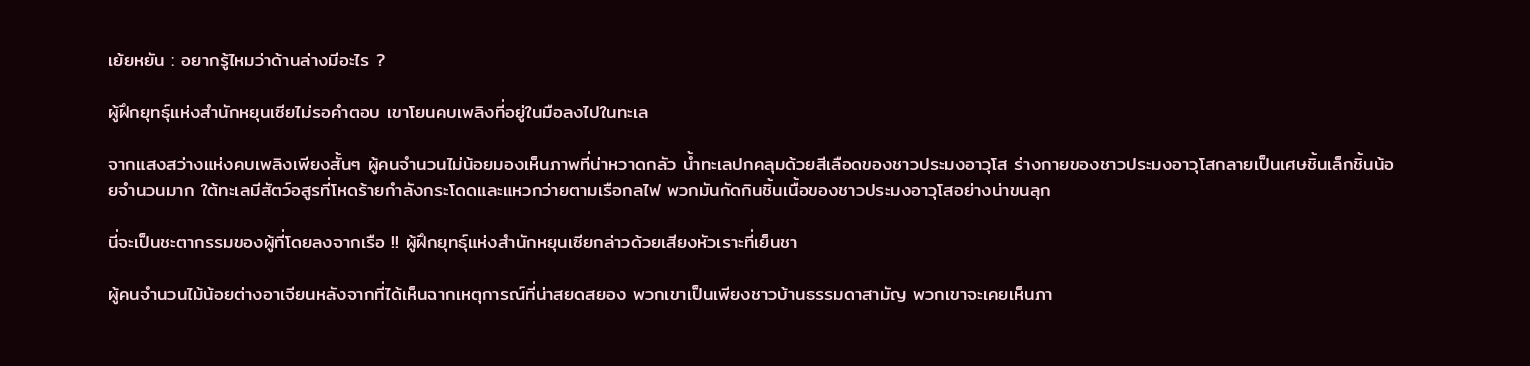เย้ยหยัน : อยากรู้ไหมว่าด้านล่างมีอะไร ?

ผู้ฝึกยุทธุ์แห่งสำนักหยุนเซียไม่รอคำตอบ เขาโยนคบเพลิงที่อยู่ในมือลงไปในทะเล

จากแสงสว่างแห่งคบเพลิงเพียงสั้นๆ ผู้คนจำนวนไม่น้อยมองเห็นภาพที่น่าหวาดกลัว น้ำทะเลปกคลุมด้วยสีเลือดของชาวประมงอาวุโส ร่างกายของชาวประมงอาวุโสกลายเป็นเศษชิ้นเล็กชิ้นน้อยจำนวนมาก ใต้ทะเลมีสัตว์อสูรที่โหดร้ายกำลังกระโดดและแหวกว่ายตามเรือกลไฟ พวกมันกัดกินชิ้นเนื้อของชาวประมงอาวุโสอย่างน่าขนลุก

นี่จะเป็นชะตากรรมของผู้ที่โดยลงจากเรือ !! ผู้ฝึกยุทธุ์แห่งสำนักหยุนเซียกล่าวด้วยเสียงหัวเราะที่เย็นชา

ผู้คนจำนวนไม้น้อยต่างอาเจียนหลังจากที่ได้เห็นฉากเหตุการณ์ที่น่าสยดสยอง พวกเขาเป็นเพียงชาวบ้านธรรมดาสามัญ พวกเขาจะเคยเห็นภา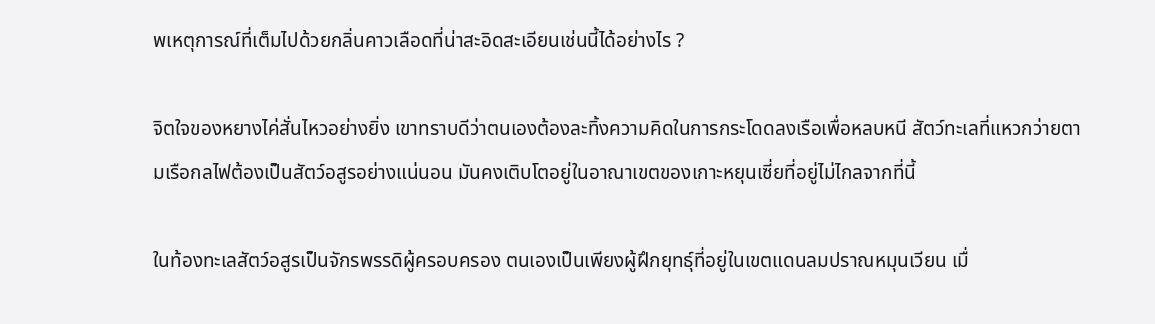พเหตุการณ์ที่เต็มไปด้วยกลิ่นคาวเลือดที่น่าสะอิดสะเอียนเช่นนี้ได้อย่างไร ?

จิตใจของหยางไค่สั่นไหวอย่างยิ่ง เขาทราบดีว่าตนเองต้องละทิ้งความคิดในการกระโดดลงเรือเพื่อหลบหนี สัตว์ทะเลที่แหวกว่ายตามเรือกลไฟต้องเป็นสัตว์อสูรอย่างแน่นอน มันคงเติบโตอยู่ในอาณาเขตของเกาะหยุนเซี่ยที่อยู่ไม่ไกลจากที่นี้

ในท้องทะเลสัตว์อสูรเป็นจักรพรรดิผู้ครอบครอง ตนเองเป็นเพียงผู้ฝึกยุทธุ์ที่อยู่ในเขตแดนลมปราณหมุนเวียน เมื่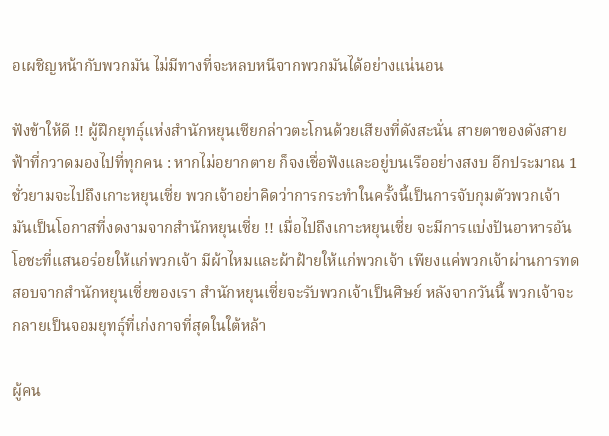อเผชิญหน้ากับพวกมัน ไม่มีทางที่จะหลบหนีจากพวกมันได้อย่างแน่นอน

ฟังข้าให้ดี !! ผู้ฝึกยุทธุ์แห่งสำนักหยุนเซียกล่าวตะโกนด้วยเสียงที่ดังสะนั่น สายตาของดังสายฟ้าที่กวาดมองไปที่ทุกคน : หากไม่อยากตาย ก็จงเชื่อฟังและอยู่บนเรืออย่างสงบ อีกประมาณ 1 ชั่วยามจะไปถึงเกาะหยุนเซี่ย พวกเจ้าอย่าคิดว่าการกระทำในครั้งนี้เป็นการจับกุมตัวพวกเจ้า มันเป็นโอกาสที่งดงามจากสำนักหยุนเซี่ย !! เมื่อไปถึงเกาะหยุนเซี่ย จะมีการแบ่งปันอาหารอันโอชะที่แสนอร่อยให้แก่พวกเจ้า มีผ้าไหมและผ้าฝ้ายให้แก่พวกเจ้า เพียงแค่พวกเจ้าผ่านการทดสอบจากสำนักหยุนเซี่ยของเรา สำนักหยุนเซี่ยจะรับพวกเจ้าเป็นศิษย์ หลังจากวันนี้ พวกเจ้าจะกลายเป็นจอมยุทธุ์ที่เก่งกาจที่สุดในใต้หล้า

ผู้คน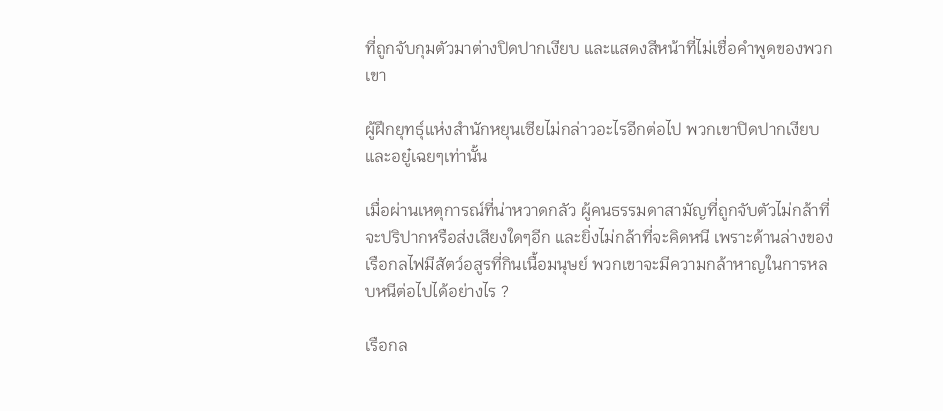ที่ถูกจับกุมตัวมาต่างปิดปากเงียบ และแสดงสีหน้าที่ไม่เชื่อคำพูดของพวกเขา

ผู้ฝึกยุทธุ์แห่งสำนักหยุนเซียไม่กล่าวอะไรอีกต่อไป พวกเขาปิดปากเงียบและอยู๋เฉยๆเท่านั้น

เมื่อผ่านเหตุการณ์ที่น่าหวาดกลัว ผู้คนธรรมดาสามัญที่ถูกจับตัวไม่กล้าที่จะปริปากหรือส่งเสียงใดๆอีก และยิ่งไม่กล้าที่จะคิดหนี เพราะด้านล่างของเรือกลไฟมีสัตว์อสูรที่กินเนื้อมนุษย์ พวกเขาจะมีความกล้าหาญในการหลบหนีต่อไปได้อย่างไร ?

เรือกล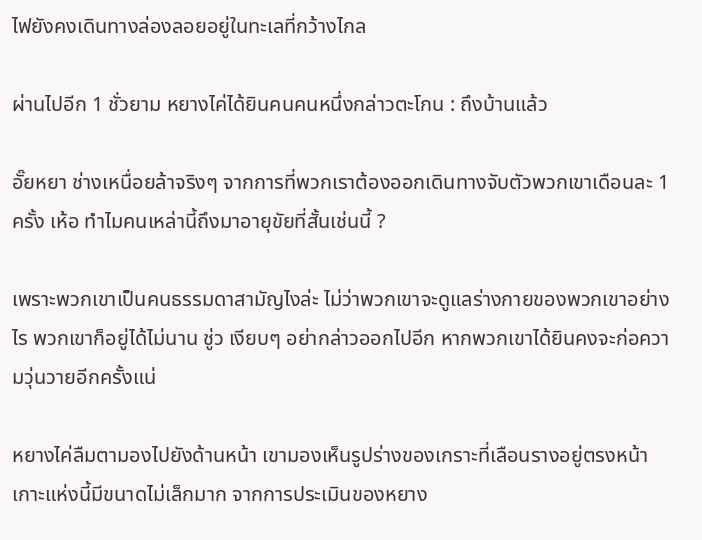ไฟยังคงเดินทางล่องลอยอยู่ในทะเลที่กว้างไกล

ผ่านไปอีก 1 ชั่วยาม หยางไค่ได้ยินคนคนหนึ่งกล่าวตะโกน : ถึงบ้านแล้ว

อั๊ยหยา ช่างเหนื่อยล้าจริงๆ จากการที่พวกเราต้องออกเดินทางจับตัวพวกเขาเดือนละ 1 ครั้ง เห้อ ทำไมคนเหล่านี้ถึงมาอายุขัยที่สั้นเช่นนี้ ?

เพราะพวกเขาเป็นคนธรรมดาสามัญไงล่ะ ไม่ว่าพวกเขาจะดูแลร่างกายของพวกเขาอย่างไร พวกเขาก็อยู่ได้ไม่นาน ชู่ว เงียบๆ อย่ากล่าวออกไปอีก หากพวกเขาได้ยินคงจะก่อความวุ่นวายอีกครั้งแน่

หยางไค่ลืมตามองไปยังด้านหน้า เขามองเห็นรูปร่างของเกราะที่เลือนรางอยู่ตรงหน้า เกาะแห่งนี้มีขนาดไม่เล็กมาก จากการประเมินของหยาง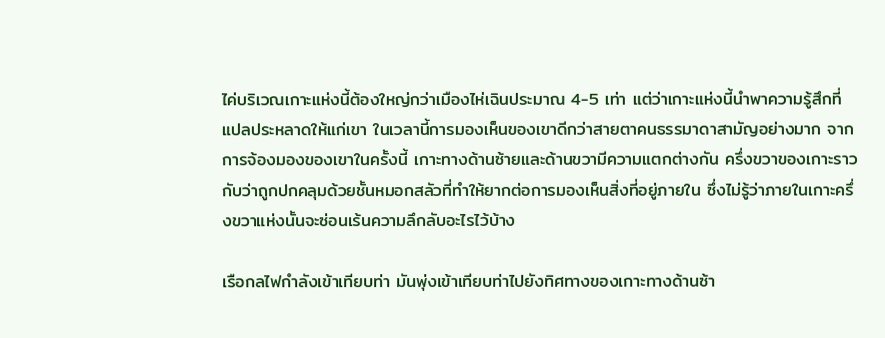ไค่บริเวณเกาะแห่งนี้ต้องใหญ่กว่าเมืองไห่เฉินประมาณ 4-5 เท่า แต่ว่าเกาะแห่งนี้นำพาความรู้สึกที่แปลประหลาดให้แก่เขา ในเวลานี้การมองเห็นของเขาดีกว่าสายตาคนธรรมาดาสามัญอย่างมาก จากการจ้องมองของเขาในครั้งนี้ เกาะทางด้านซ้ายและด้านขวามีความแตกต่างกัน ครึ่งขวาของเกาะราวกับว่าถูกปกคลุมด้วยชั้นหมอกสลัวที่ทำให้ยากต่อการมองเห็นสิ่งที่อยู่ภายใน ซึ่งไม่รู้ว่าภายในเกาะครึ่งขวาแห่งนั้นจะซ่อนเร้นความลึกลับอะไรไว้บ้าง

เรือกลไฟกำลังเข้าเทียบท่า มันพุ่งเข้าเทียบท่าไปยังทิศทางของเกาะทางด้านซ้า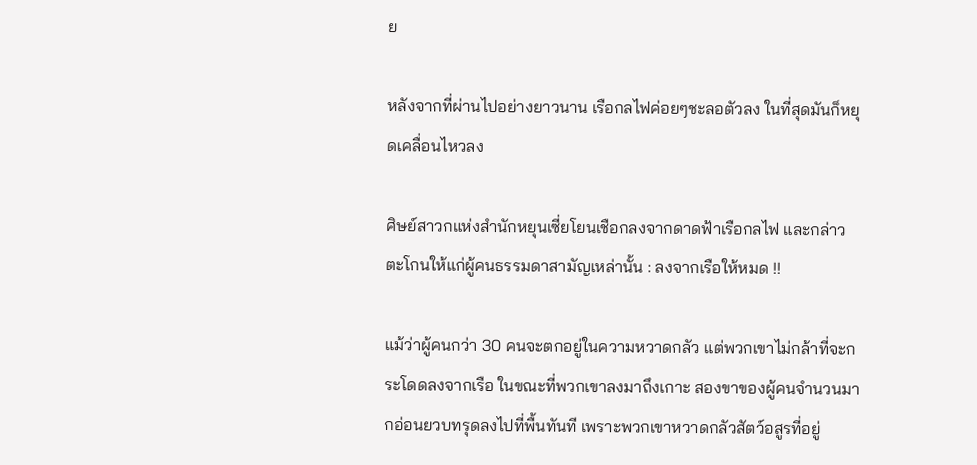ย

หลังจากที่ผ่านไปอย่างยาวนาน เรือกลไฟค่อยๆชะลอตัวลง ในที่สุดมันก็หยุดเคลื่อนไหวลง

ศิษย์สาวกแห่งสำนักหยุนเซี่ยโยนเชือกลงจากดาดฟ้าเรือกลไฟ และกล่าวตะโกนให้แก่ผู้คนธรรมดาสามัญเหล่านั้น : ลงจากเรือให้หมด !!

แม้ว่าผู้คนกว่า 30 คนจะตกอยู่ในความหวาดกลัว แต่พวกเขาไม่กล้าที่จะกระโดดลงจากเรือ ในขณะที่พวกเขาลงมาถึงเกาะ สองขาของผู้คนจำนวนมากอ่อนยวบทรุดลงไปที่พื้นทันที เพราะพวกเขาหวาดกลัวสัตว์อสูรที่อยู่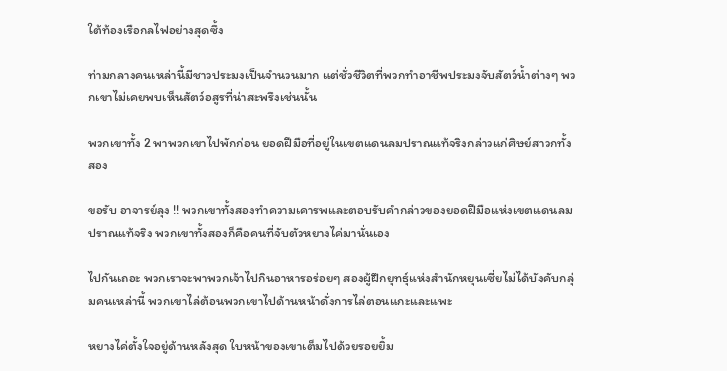ใต้ท้องเรือกลไฟอย่างสุดซึ้ง

ท่ามกลางคนเหล่านี้มีชาวประมงเป็นจำนวนมาก แต่ชั่วชีวิตที่พวกทำอาชีพประมงจับสัตว์น้ำต่างๆ พวกเขาไม่เคยพบเห็นสัตว์อสูรที่น่าสะพรึงเช่นนั้น

พวกเขาทั้ง 2 พาพวกเขาไปพักก่อน ยอดฝีมือที่อยู่ในเขตแดนลมปราณแท้จริงกล่าวแก่ศิษย์สาวกทั้งสอง

ขอรับ อาจารย์ลุง !! พวกเขาทั้งสองทำความเคารพและตอบรับคำกล่าวของยอดฝีมือแห่งเขตแดนลมปราณแท้จริง พวกเขาทั้งสองก็คือคนที่จับตัวหยางไค่มานั่นเอง

ไปกันเถอะ พวกเราจะพาพวกเจ้าไปกินอาหารอร่อยๆ สองผู้ฝึกยุทธุ์แห่งสำนักหยุนเซี่ยไม่ได้บังคับกลุ่มคนเหล่านี้ พวกเขาไล่ต้อนพวกเขาไปด้านหน้าดั่งการไล่ตอนแกะและแพะ

หยางไค่ตั้งใจอยู่ด้านหลังสุด ใบหน้าของเขาเต็มไปด้วยรอยยิ้ม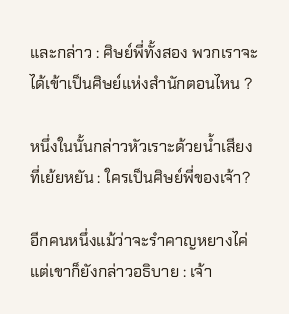และกล่าว : ศิษย์พี่ทั้งสอง พวกเราจะได้เข้าเป็นศิษย์แห่งสำนักตอนไหน ?

หนึ่งในนั้นกล่าวหัวเราะด้วยน้ำเสียงที่เย้ยหยัน : ใครเป็นศิษย์พี่ของเจ้า?

อีกคนหนึ่งแม้ว่าจะรำคาญหยางไค่แต่เขาก็ยังกล่าวอธิบาย : เจ้า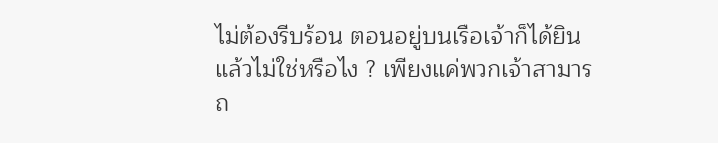ไม่ต้องรีบร้อน ตอนอยู่บนเรือเจ้าก็ได้ยินแล้วไม่ใช่หรือไง ? เพียงแค่พวกเจ้าสามารถ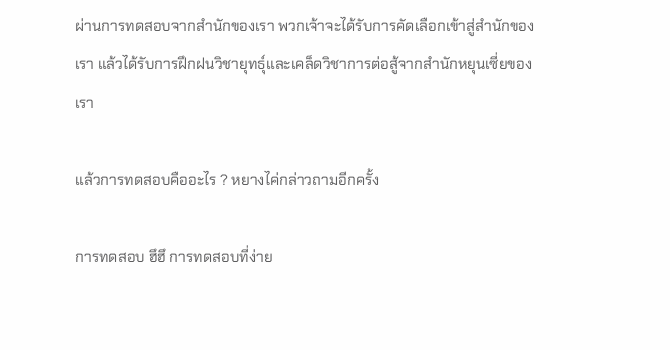ผ่านการทดสอบจากสำนักของเรา พวกเจ้าจะได้รับการคัดเลือกเข้าสู่สำนักของเรา แล้วได้รับการฝึกฝนวิชายุทธุ์และเคล็ดวิชาการต่อสู้จากสำนักหยุนเซี่ยของเรา

แล้วการทดสอบคืออะไร ? หยางไค่กล่าวถามอีกครั้ง

การทดสอบ ฮึฮึ การทดสอบที่ง่าย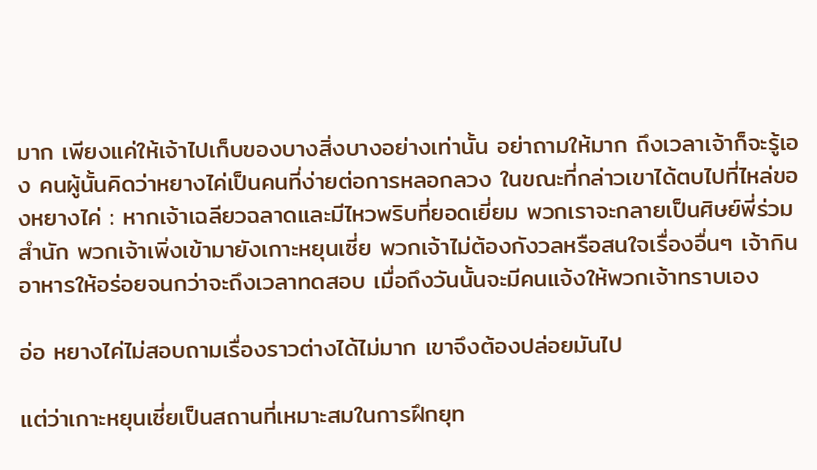มาก เพียงแค่ให้เจ้าไปเก็บของบางสิ่งบางอย่างเท่านั้น อย่าถามให้มาก ถึงเวลาเจ้าก็จะรู้เอง คนผู้นั้นคิดว่าหยางไค่เป็นคนที่ง่ายต่อการหลอกลวง ในขณะที่กล่าวเขาได้ตบไปที่ไหล่ของหยางไค่ : หากเจ้าเฉลียวฉลาดและมีไหวพริบที่ยอดเยี่ยม พวกเราจะกลายเป็นศิษย์พี่ร่วมสำนัก พวกเจ้าเพิ่งเข้ามายังเกาะหยุนเซี่ย พวกเจ้าไม่ต้องกังวลหรือสนใจเรื่องอื่นๆ เจ้ากินอาหารให้อร่อยจนกว่าจะถึงเวลาทดสอบ เมื่อถึงวันนั้นจะมีคนแจ้งให้พวกเจ้าทราบเอง

อ่อ หยางไค่ไม่สอบถามเรื่องราวต่างได้ไม่มาก เขาจึงต้องปล่อยมันไป

แต่ว่าเกาะหยุนเซี่ยเป็นสถานที่เหมาะสมในการฝึกยุท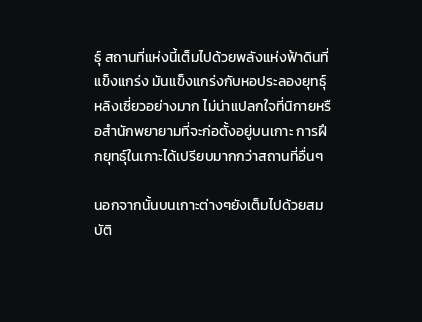ธุ์ สถานที่แห่งนี้เต็มไปด้วยพลังแห่งฟ้าดินที่แข็งแกร่ง มันแข็งแกร่งกับหอประลองยุทธุ์หลิงเซี่ยวอย่างมาก ไม่น่าแปลกใจที่นิกายหรือสำนักพยายามที่จะก่อตั้งอยู่บนเกาะ การฝึกยุทธุ์ในเกาะได้เปรียบมากกว่าสถานที่อื่นๆ

นอกจากนั้นบนเกาะต่างๆยังเต็มไปด้วยสมบัติ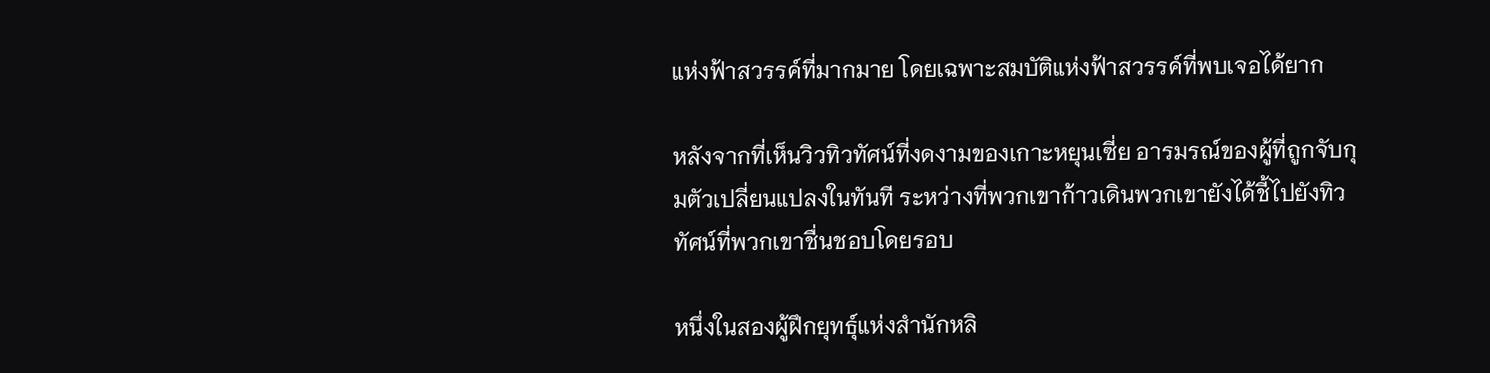แห่งฟ้าสวรรค์ที่มากมาย โดยเฉพาะสมบัติแห่งฟ้าสวรรค์ที่พบเจอได้ยาก

หลังจากที่เห็นวิวทิวทัศน์ที่งดงามของเกาะหยุนเซี่ย อารมรณ์ของผู้ที่ถูกจับกุมตัวเปลี่ยนแปลงในทันที ระหว่างที่พวกเขาก้าวเดินพวกเขายังได้ชี้ไปยังทิวทัศน์ที่พวกเขาชื่นชอบโดยรอบ

หนึ่งในสองผู้ฝึกยุทธุ์แห่งสำนักหลิ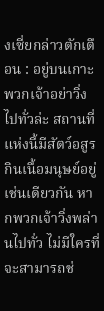งเซี่ยกล่าวตักเตือน : อยู่บนเกาะพวกเจ้าอย่าวิ่งไปทั่วล่ะ สถานที่แห่งนี้มีสัตว์อสูรกินเนื้อมนุษย์อยู่เช่นเดียวกัน หากพวกเจ้าวิ่งพล่านไปทั่ว ไม่มีใครที่จะสามารถช่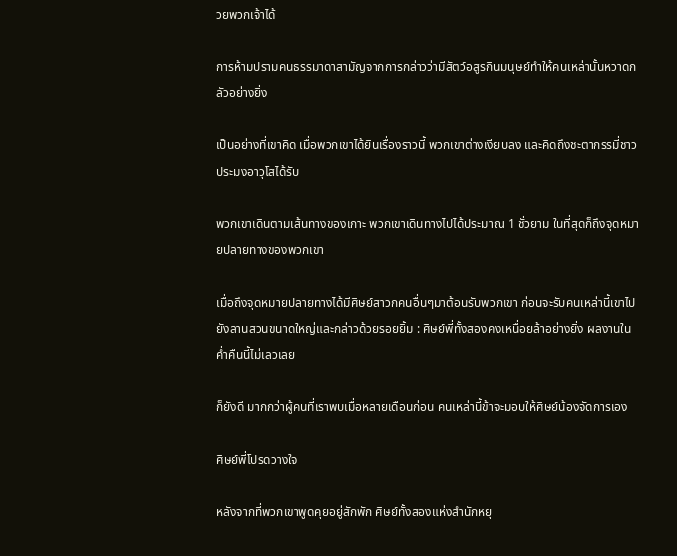วยพวกเจ้าได้

การห้ามปรามคนธรรมาดาสามัญจากการกล่าวว่ามีสัตว์อสูรกินมนุษย์ทำให้คนเหล่านั้นหวาดกลัวอย่างยิ่ง

เป็นอย่างที่เขาคิด เมื่อพวกเขาได้ยินเรื่องราวนี้ พวกเขาต่างเงียบลง และคิดถึงชะตากรรมี่ชาวประมงอาวุโสได้รับ

พวกเขาเดินตามเส้นทางของเกาะ พวกเขาเดินทางไปได้ประมาณ 1 ชั่วยาม ในที่สุดก็ถึงจุดหมายปลายทางของพวกเขา

เมื่อถึงจุดหมายปลายทางได้มีศิษย์สาวกคนอื่นๆมาต้อนรับพวกเขา ก่อนจะรับคนเหล่านี้เขาไปยังลานสวนขนาดใหญ่และกล่าวด้วยรอยยิ้ม : ศิษย์พี่ทั้งสองคงเหนื่อยล้าอย่างยิ่ง ผลงานในค่ำคืนนี้ไม่เลวเลย

ก็ยังดี มากกว่าผู้คนที่เราพบเมื่อหลายเดือนก่อน คนเหล่านี้ข้าจะมอบให้ศิษย์น้องจัดการเอง

ศิษย์พี่โปรดวางใจ

หลังจากที่พวกเขาพูดคุยอยู่สักพัก ศิษย์ทั้งสองแห่งสำนักหยุ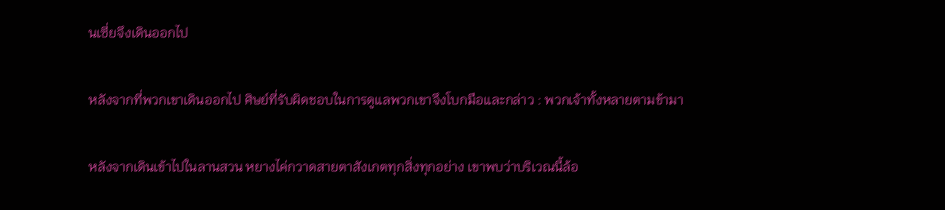นเซี่ยจึงเดินออกไป

หลังจากที่พวกเขาเดินออกไป ศิษย์ที่รับผิดชอบในการดูแลพวกเขาจึงโบกมือและกล่าว : พวกเจ้าทั้งหลายตามข้ามา

หลังจากเดินเข้าไปในลานสวน หยางไค่กวาดสายตาสังเกตทุกสิ่งทุกอย่าง เขาพบว่าบริเวณนี้ล้อ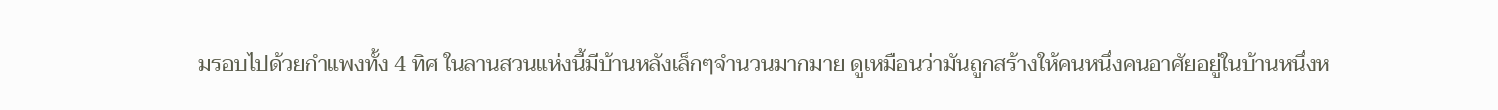มรอบไปด้วยกำแพงทั้ง 4 ทิศ ในลานสวนแห่งนี้มีบ้านหลังเล็กๆจำนวนมากมาย ดูเหมือนว่ามันถูกสร้างให้คนหนึ่งคนอาศัยอยู่ในบ้านหนึ่งห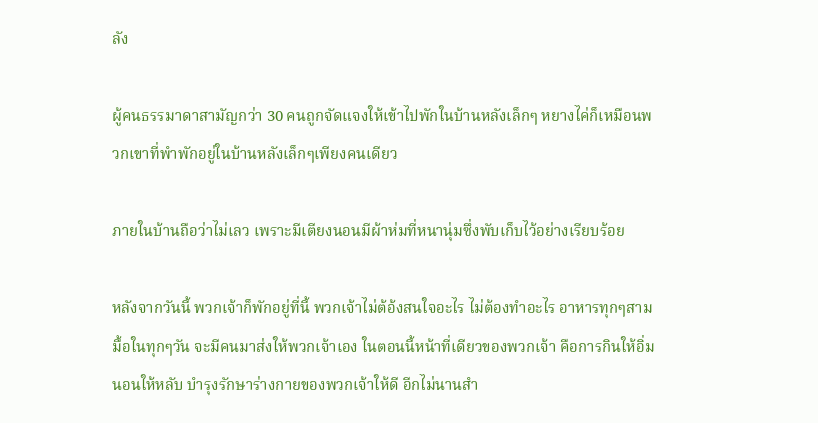ลัง

ผู้คนธรรมาดาสามัญกว่า 30 คนถูกจัดแจงให้เข้าไปพักในบ้านหลังเล็กๆ หยางไค่ก็เหมือนพวกเขาที่พำพักอยู่ในบ้านหลังเล็กๆเพียงคนเดียว

ภายในบ้านถือว่าไม่เลว เพราะมีเตียงนอนมีผ้าห่มที่หนานุ่มซึ่งพับเก็บไว้อย่างเรียบร้อย

หลังจากวันนี้ พวกเจ้าก็พักอยู่ที่นี้ พวกเจ้าไม่ต้อ้งสนใจอะไร ไม่ต้องทำอะไร อาหารทุกๆสามมื้อในทุกๆวัน จะมีคนมาส่งให้พวกเจ้าเอง ในตอนนี้หน้าที่เดียวของพวกเจ้า คือการกินให้อิ่ม นอนให้หลับ บำรุงรักษาร่างกายของพวกเจ้าให้ดี อีกไม่นานสำ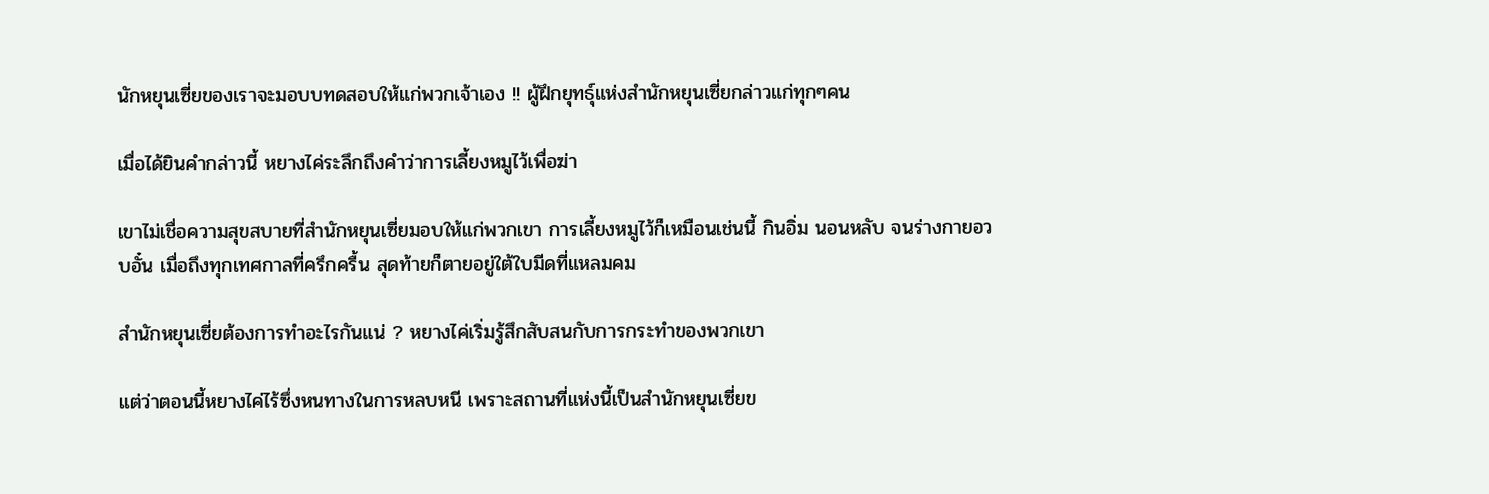นักหยุนเซี่ยของเราจะมอบบทดสอบให้แก่พวกเจ้าเอง !! ผู้ฝึกยุทธุ์แห่งสำนักหยุนเซี่ยกล่าวแก่ทุกๆคน

เมื่อได้ยินคำกล่าวนี้ หยางไค่ระลึกถึงคำว่าการเลี้ยงหมูไว้เพื่อฆ่า

เขาไม่เชื่อความสุขสบายที่สำนักหยุนเซี่ยมอบให้แก่พวกเขา การเลี้ยงหมูไว้ก็เหมือนเช่นนี้ กินอิ่ม นอนหลับ จนร่างกายอวบอั๋น เมื่อถึงทุกเทศกาลที่ครึกครื้น สุดท้ายก็ตายอยู่ใต้ใบมีดที่แหลมคม

สำนักหยุนเซี่ยต้องการทำอะไรกันแน่ ? หยางไค่เริ่มรู้สึกสับสนกับการกระทำของพวกเขา

แต่ว่าตอนนี้หยางไค่ไร้ซึ่งหนทางในการหลบหนี เพราะสถานที่แห่งนี้เป็นสำนักหยุนเซี่ยข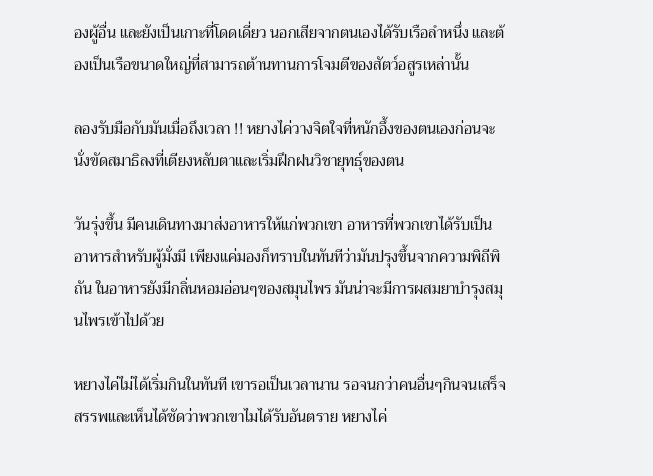องผู้อื่น และยังเป็นเกาะที่โดดเดี่ยว นอกเสียจากตนเองได้รับเรือลำหนึ่ง และต้องเป็นเรือขนาดใหญ่ที่สามารถต้านทานการโจมตีของสัตว์อสูรเหล่านั้น

ลองรับมือกับมันเมื่อถึงเวลา !! หยางไค่วางจิตใจที่หนักอึ้งของตนเองก่อนจะนั่งขัดสมาธิลงที่เตียงหลับตาและเริ่มฝึกฝนวิชายุทธุ์ของตน

วันรุ่งขึ้น มีคนเดินทางมาส่งอาหารให้แก่พวกเขา อาหารที่พวกเขาได้รับเป็นอาหารสำหรับผู้มั่งมี เพียงแค่มองก็ทราบในทันทีว่ามันปรุงขึ้นจากความพิถีพิถัน ในอาหารยังมีกลิ่นหอมอ่อนๆของสมุนไพร มันน่าจะมีการผสมยาบำรุงสมุนไพรเข้าไปด้วย

หยางไค่ไม่ได้เริ่มกินในทันที เขารอเป็นเวลานาน รอจนกว่าคนอื่นๆกินจนเสร็จสรรพและเห็นได้ชัดว่าพวกเขาไมได้รับอันตราย หยางไค่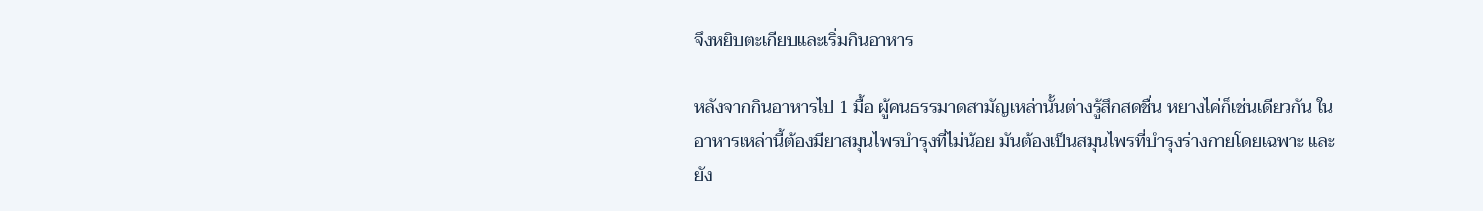จึงหยิบตะเกียบและเริ่มกินอาหาร

หลังจากกินอาหารไป 1 มื้อ ผู้คนธรรมาดสามัญเหล่านั้นต่างรู้สึกสดชื่น หยางไค่ก็เช่นเดียวกัน ในอาหารเหล่านี้ต้องมียาสมุนไพรบำรุงที่ไม่น้อย มันต้องเป็นสมุนไพรที่บำรุงร่างกายโดยเฉพาะ และยัง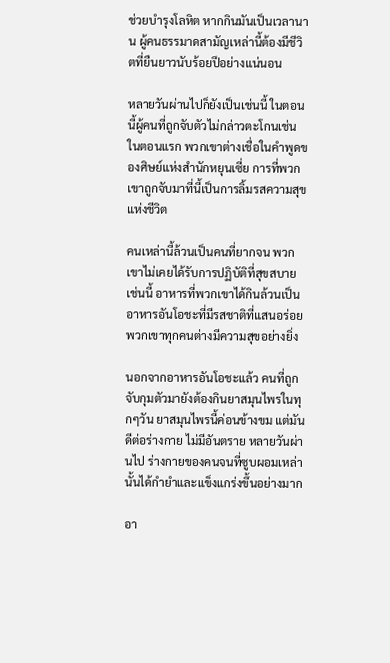ช่วยบำรุงโลหิต หากกินมันเป็นเวลานาน ผู้คนธรรมาดสามัญเหล่านี้ต้องมีชีวิตที่ยืนยาวนับร้อยปีอย่างแน่นอน

หลายวันผ่านไปก็ยังเป็นเช่นนี้ ในตอนนี้ผู้คนที่ถูกจับตัวไม่กล่าวตะโกนเช่นในตอนแรก พวกเขาต่างเชื่อในคำพูดของศิษย์แห่งสำนักหยุนเซี่ย การที่พวกเขาถูกจับมาที่นี้เป็นการลิ้มรสความสุขแห่งชีวิต

คนเหล่านี้ล้วนเป็นคนที่ยากจน พวกเขาไม่เคยได้รับการปฏิบัติที่สุขสบายเช่นนี้ อาหารที่พวกเขาได้กินล้วนเป็นอาหารอันโอชะที่มีรสชาติที่แสนอร่อย พวกเขาทุกคนต่างมีความสุขอย่างยิ่ง

นอกจากอาหารอันโอชะแล้ว คนที่ถูกจับกุมตัวมายังต้องกินยาสมุนไพรในทุกๆวัน ยาสมุนไพรนี้ค่อนข้างขม แต่มันดีต่อร่างกาย ไม่มีอันตราย หลายวันผ่านไป ร่างกายของคนจนที่ซูบผอมเหล่านั้นได้กำยำและแข็งแกร่งขึ้นอย่างมาก

อา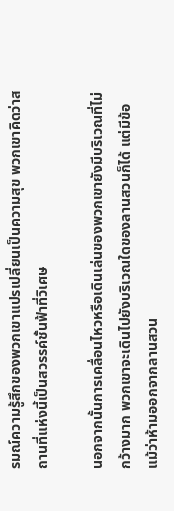รมณ์ความรู้สึกของพวกเขาแปรเปลี่ยนเป็นความสุข พวกเขาคิดว่าสถานที่แห่งนี้เป็นสวรรค์ชั้นฟ้าที่วิเศษ

นอกจากนั้นการเคลื่อนไหวหรือเดินเล่นของพวกเขายังมีบริเวณที่ไม่กว้างมาก พวกเขาจะเดินไปยังบริเวณใดของลานสวนก็ได้ แต่มีข้อแม้ว่าห้ามออกจากลานสวน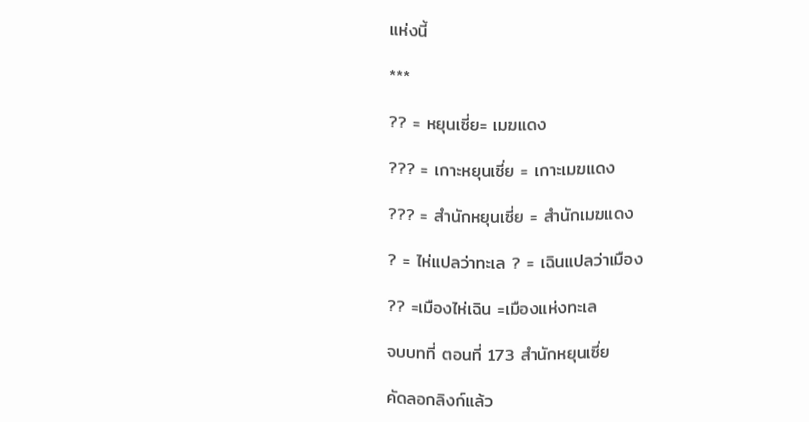แห่งนี้

***

?? = หยุนเซี่ย= เมฆแดง

??? = เกาะหยุนเซี่ย = เกาะเมฆแดง

??? = สำนักหยุนเซี่ย = สำนักเมฆแดง

? = ไห่แปลว่าทะเล ? = เฉินแปลว่าเมือง

?? =เมืองไห่เฉิน =เมืองแห่งทะเล

จบบทที่ ตอนที่ 173 สำนักหยุนเซี่ย

คัดลอกลิงก์แล้ว